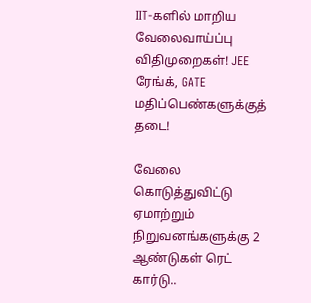IIT-களில் மாறிய வேலைவாய்ப்பு விதிமுறைகள்! JEE ரேங்க், GATE மதிப்பெண்களுக்குத் தடை!

வேலை கொடுத்துவிட்டு ஏமாற்றும் நிறுவனங்களுக்கு 2 ஆண்டுகள் ரெட் கார்டு..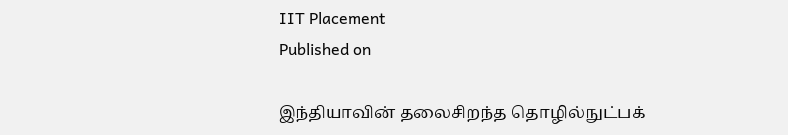IIT Placement
Published on

இந்தியாவின் தலைசிறந்த தொழில்நுட்பக்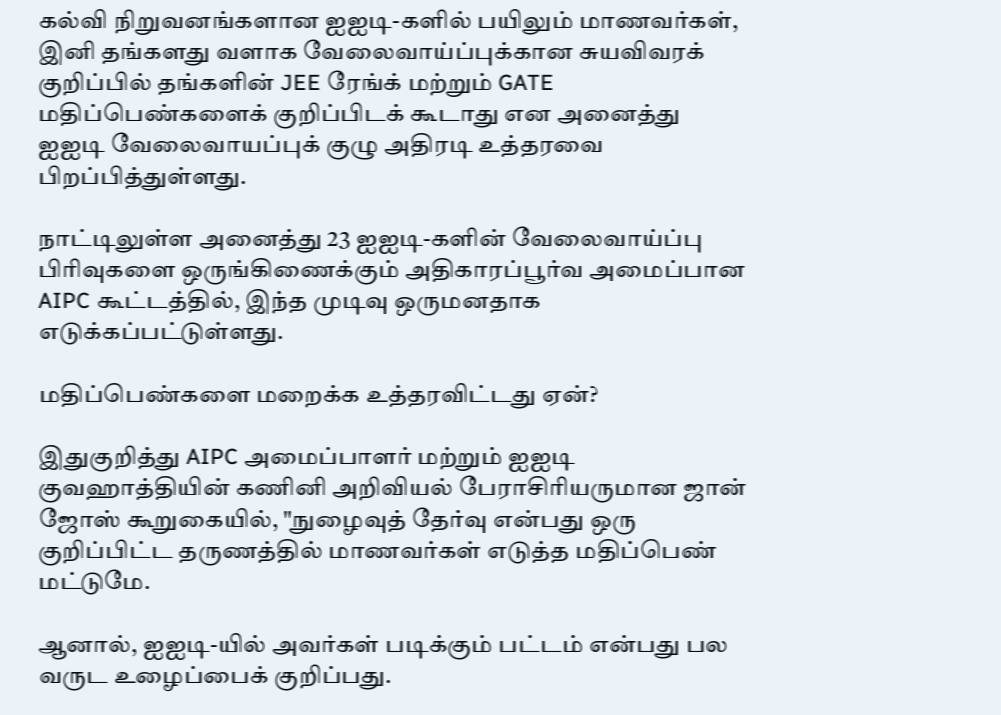கல்வி நிறுவனங்களான ஐஐடி-களில் பயிலும் மாணவர்கள், இனி தங்களது வளாக வேலைவாய்ப்புக்கான சுயவிவரக் குறிப்பில் தங்களின் JEE ரேங்க் மற்றும் GATE மதிப்பெண்களைக் குறிப்பிடக் கூடாது என அனைத்து ஐஐடி வேலைவாயப்புக் குழு அதிரடி உத்தரவை பிறப்பித்துள்ளது.

நாட்டிலுள்ள அனைத்து 23 ஐஐடி-களின் வேலைவாய்ப்பு பிரிவுகளை ஒருங்கிணைக்கும் அதிகாரப்பூர்வ அமைப்பான AIPC கூட்டத்தில், இந்த முடிவு ஒருமனதாக எடுக்கப்பட்டுள்ளது.

மதிப்பெண்களை மறைக்க உத்தரவிட்டது ஏன்?

இதுகுறித்து AIPC அமைப்பாளர் மற்றும் ஐஐடி குவஹாத்தியின் கணினி அறிவியல் பேராசிரியருமான ஜான் ஜோஸ் கூறுகையில், "நுழைவுத் தேர்வு என்பது ஒரு குறிப்பிட்ட தருணத்தில் மாணவர்கள் எடுத்த மதிப்பெண் மட்டுமே.

ஆனால், ஐஐடி-யில் அவர்கள் படிக்கும் பட்டம் என்பது பல வருட உழைப்பைக் குறிப்பது.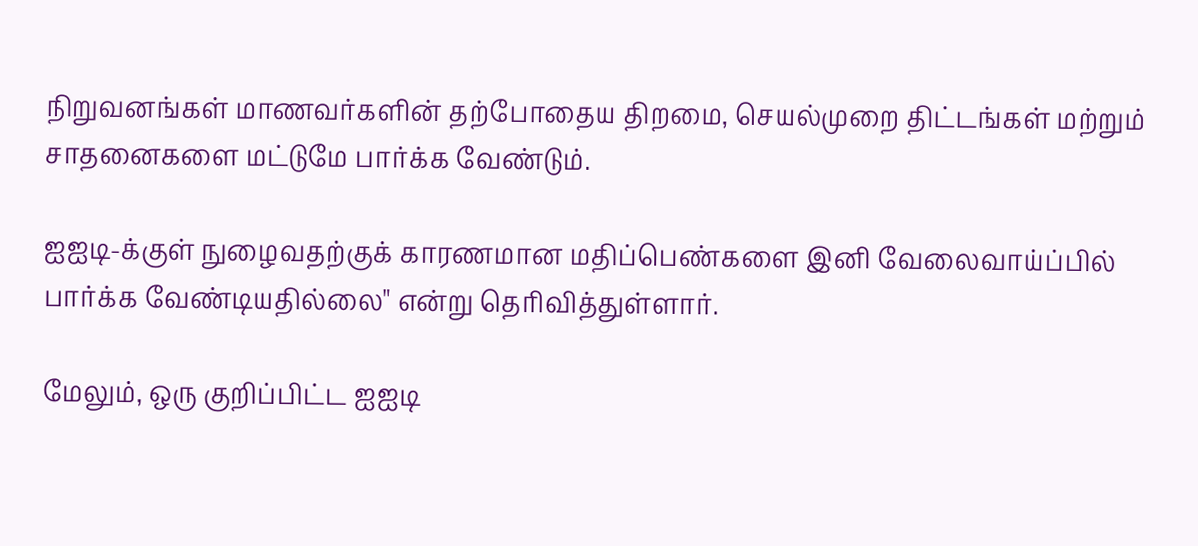நிறுவனங்கள் மாணவர்களின் தற்போதைய திறமை, செயல்முறை திட்டங்கள் மற்றும் சாதனைகளை மட்டுமே பார்க்க வேண்டும்.

ஐஐடி-க்குள் நுழைவதற்குக் காரணமான மதிப்பெண்களை இனி வேலைவாய்ப்பில் பார்க்க வேண்டியதில்லை" என்று தெரிவித்துள்ளார்.

மேலும், ஒரு குறிப்பிட்ட ஐஐடி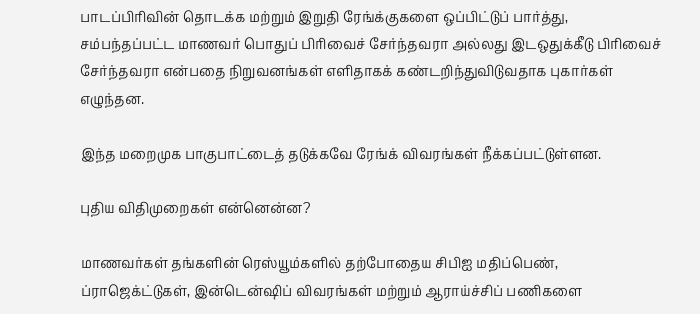பாடப்பிரிவின் தொடக்க மற்றும் இறுதி ரேங்க்குகளை ஒப்பிட்டுப் பார்த்து, சம்பந்தப்பட்ட மாணவர் பொதுப் பிரிவைச் சேர்ந்தவரா அல்லது இடஒதுக்கீடு பிரிவைச் சேர்ந்தவரா என்பதை நிறுவனங்கள் எளிதாகக் கண்டறிந்துவிடுவதாக புகார்கள் எழுந்தன.

இந்த மறைமுக பாகுபாட்டைத் தடுக்கவே ரேங்க் விவரங்கள் நீக்கப்பட்டுள்ளன.

புதிய விதிமுறைகள் என்னென்ன?

மாணவர்கள் தங்களின் ரெஸ்யூம்களில் தற்போதைய சிபிஐ மதிப்பெண், ப்ராஜெக்ட்டுகள், இன்டென்ஷிப் விவரங்கள் மற்றும் ஆராய்ச்சிப் பணிகளை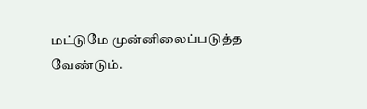மட்டுமே முன்னிலைப்படுத்த வேண்டும்.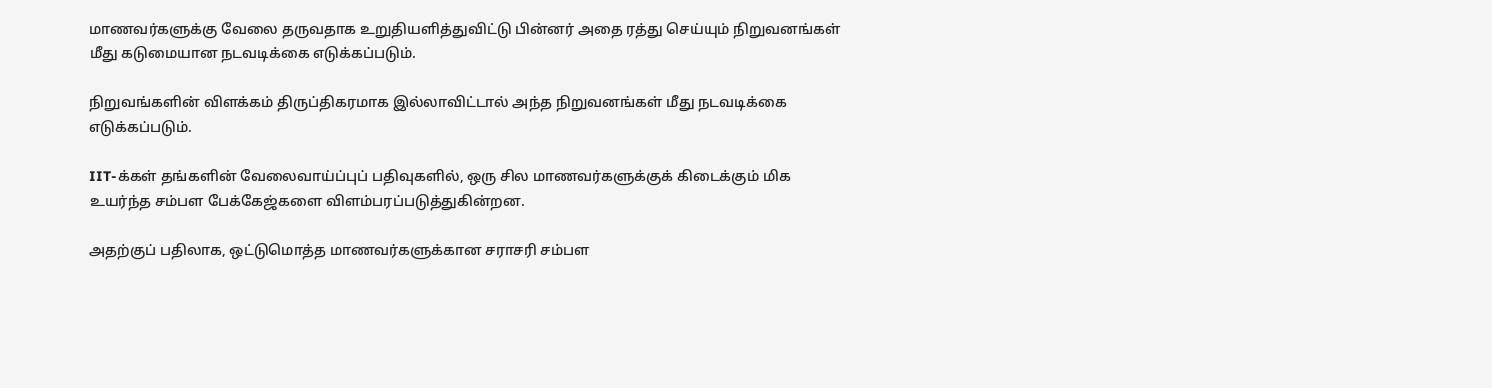மாணவர்களுக்கு வேலை தருவதாக உறுதியளித்துவிட்டு பின்னர் அதை ரத்து செய்யும் நிறுவனங்கள் மீது கடுமையான நடவடிக்கை எடுக்கப்படும்.

நிறுவங்களின் விளக்கம் திருப்திகரமாக இல்லாவிட்டால் அந்த நிறுவனங்கள் மீது நடவடிக்கை எடுக்கப்படும்.

IIT-க்கள் தங்களின் வேலைவாய்ப்புப் பதிவுகளில், ஒரு சில மாணவர்களுக்குக் கிடைக்கும் மிக உயர்ந்த சம்பள பேக்கேஜ்களை விளம்பரப்படுத்துகின்றன.

அதற்குப் பதிலாக, ஒட்டுமொத்த மாணவர்களுக்கான சராசரி சம்பள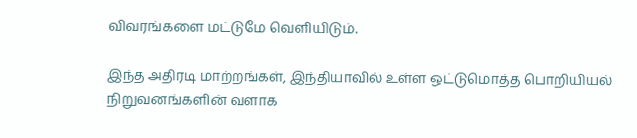விவரங்களை மட்டுமே வெளியிடும்.

இந்த அதிரடி மாற்றங்கள், இந்தியாவில் உள்ள ஒட்டுமொத்த பொறியியல் நிறுவனங்களின் வளாக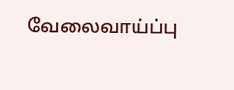வேலைவாய்ப்பு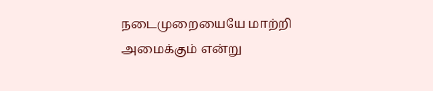நடைமுறையையே மாற்றி அமைக்கும் என்று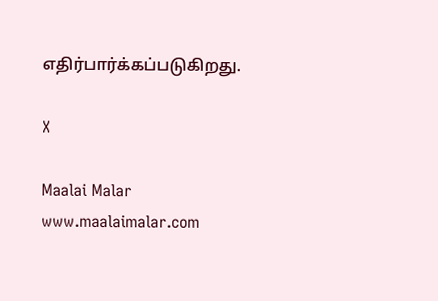எதிர்பார்க்கப்படுகிறது.

X

Maalai Malar
www.maalaimalar.com